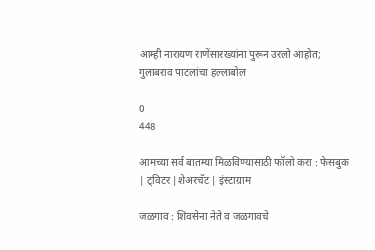आम्ही नारायण राणेंसारख्यांना पुरून उरलो आहोत; गुलाबराव पाटलांचा हल्लाबोल

0
448

आमच्या सर्व बातम्या मिळविण्यासाठी फॉलो करा : फेसबुक | ट्विटर |शेअरचॅट | इंस्टाग्राम

जळगाव : शिवसेना नेते व जळगावचे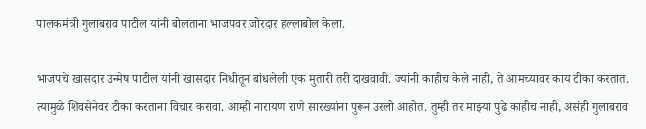पालकमंत्री गुलाबराव पाटील यांनी बोलताना भाजपवर जोरदार हल्लाबोल केला.

भाजपचे खासदार उन्मेष पाटील यांनी खासदार निधीतून बांधलेली एक मुतारी तरी दाखवावी. ज्यांनी काहीच केले नाही, ते आमच्यावर काय टीका करतात. त्यामुळे शिवसेनेवर टीका करताना विचार करावा. आम्ही नारायण राणे सारख्यांना पुरून उरलो आहोत. तुम्ही तर माझ्या पुढे काहीच नाही, असंही गुलाबराव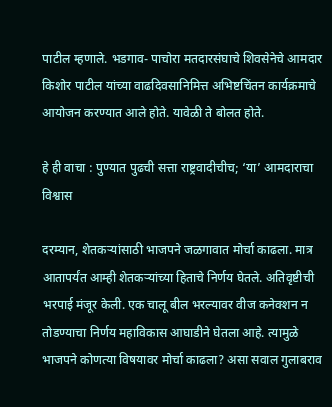पाटील म्हणाले. भडगाव- पाचोरा मतदारसंघाचे शिवसेनेचे आमदार किशोर पाटील यांच्या वाढदिवसानिमित्त अभिष्टचिंतन कार्यक्रमाचे आयोजन करण्यात आले होते. यावेळी ते बोलत होते.

हे ही वाचा : पुण्यात पुढची सत्ता राष्ट्रवादीचीच; ‘या’ आमदाराचा विश्वास

दरम्यान, शेतकऱ्यांसाठी भाजपने जळगावात मोर्चा काढला. मात्र आतापर्यंत आम्ही शेतकऱ्यांच्या हिताचे निर्णय घेतले. अतिवृष्टीची भरपाई मंजूर केली. एक चालू बील भरल्यावर वीज कनेक्शन न तोडण्याचा निर्णय महाविकास आघाडीने घेतला आहे. त्यामुळे भाजपने कोणत्या विषयावर मोर्चा काढला? असा सवाल गुलाबराव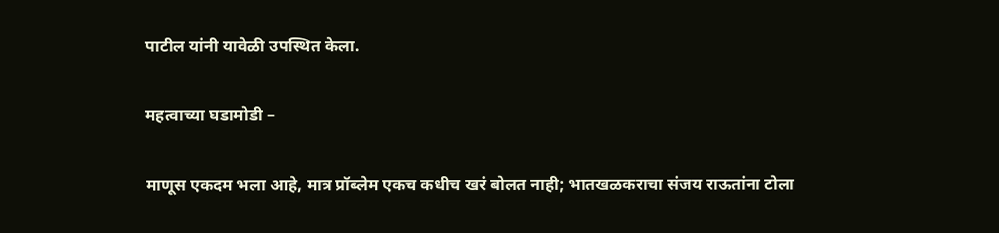पाटील यांनी यावेळी उपस्थित केला.

महत्वाच्या घडामोडी –

माणूस एकदम भला आहे, मात्र प्रॉब्लेम एकच कधीच खरं बोलत नाही; भातखळकराचा संजय राऊतांना टोला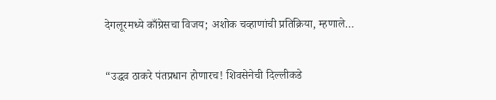देगलूरमध्ये काँग्रेसचा विजय; अशोक चव्हाणांची प्रतिक्रिया, म्हणाले…

“उद्धव ठाकरे पंतप्रधान होणारच! शिवसेनेची दिल्लीकडे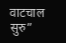वाटचाल सुरु”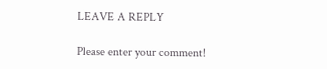LEAVE A REPLY

Please enter your comment!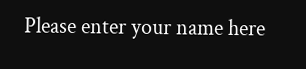Please enter your name here